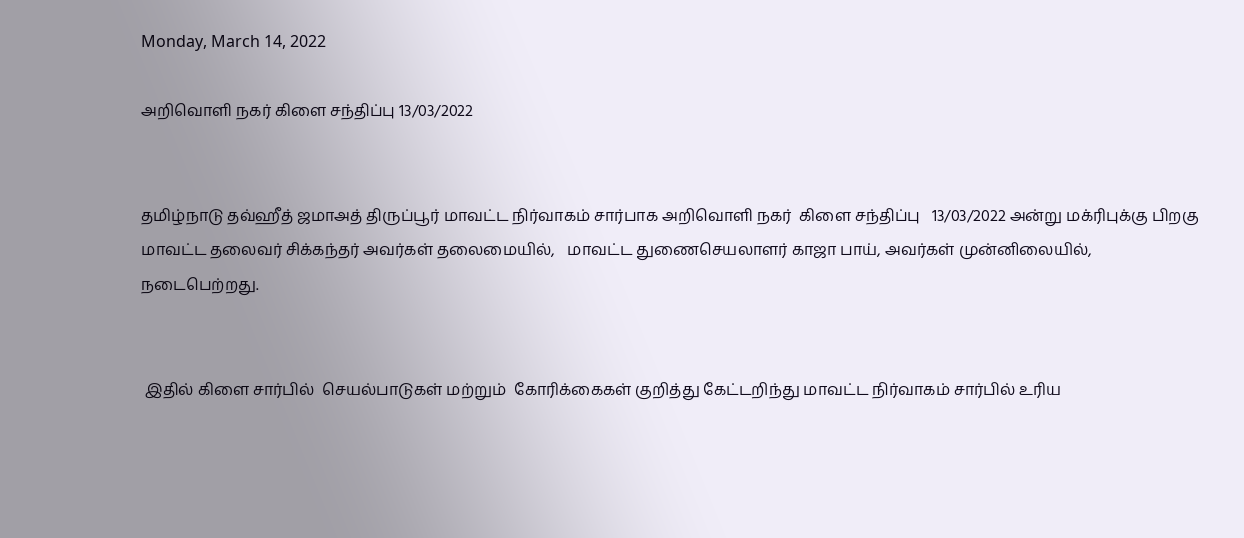Monday, March 14, 2022

அறிவொளி நகர் கிளை சந்திப்பு 13/03/2022


தமிழ்நாடு தவ்ஹீத் ஜமாஅத் திருப்பூர் மாவட்ட நிர்வாகம் சார்பாக அறிவொளி நகர்  கிளை சந்திப்பு   13/03/2022 அன்று மக்ரிபுக்கு பிறகு மாவட்ட தலைவர் சிக்கந்தர் அவர்கள் தலைமையில்,   மாவட்ட துணைசெயலாளர் காஜா பாய், அவர்கள் முன்னிலையில்,   நடைபெற்றது.


 இதில் கிளை சார்பில்  செயல்பாடுகள் மற்றும்  கோரிக்கைகள் குறித்து கேட்டறிந்து மாவட்ட நிர்வாகம் சார்பில் உரிய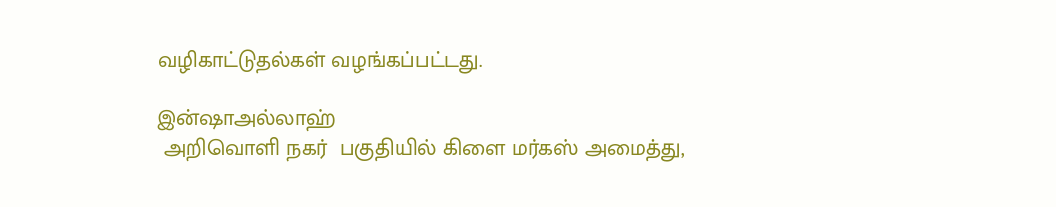வழிகாட்டுதல்கள் வழங்கப்பட்டது.

இன்ஷாஅல்லாஹ்
 அறிவொளி நகர்  பகுதியில் கிளை மர்கஸ் அமைத்து,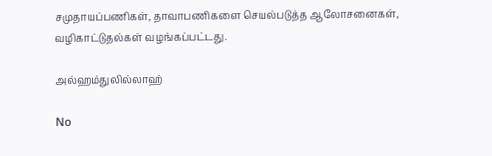சமுதாயப்பணிகள், தாவாபணிகளை செயல்படுத்த ஆலோசனைகள், வழிகாட்டுதல்கள் வழங்கப்பட்டது.

அல்ஹம்துலில்லாஹ்

No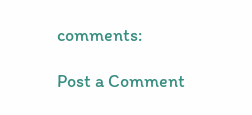comments:

Post a Comment